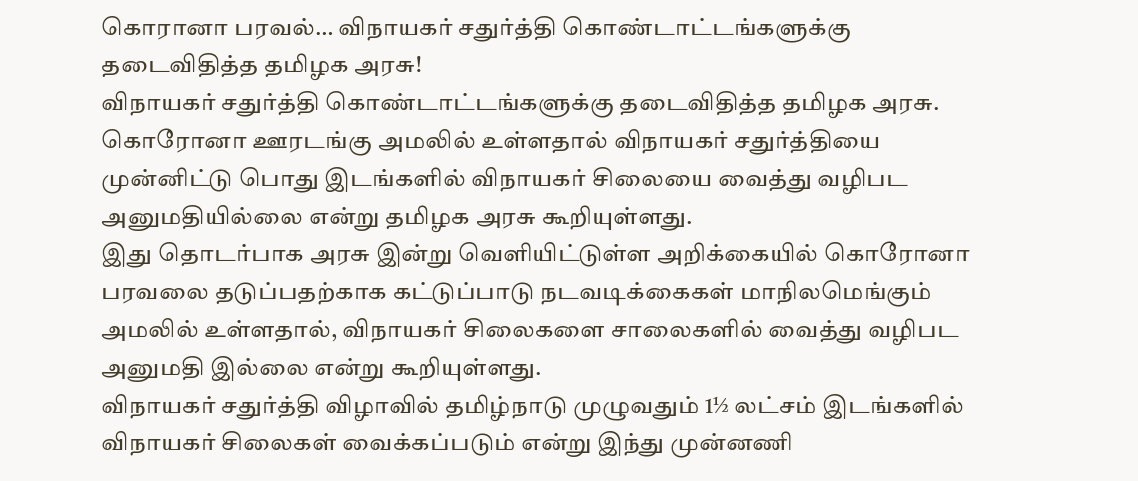கொரானா பரவல்… விநாயகர் சதுர்த்தி கொண்டாட்டங்களுக்கு தடைவிதித்த தமிழக அரசு!
விநாயகர் சதுர்த்தி கொண்டாட்டங்களுக்கு தடைவிதித்த தமிழக அரசு.
கொரோனா ஊரடங்கு அமலில் உள்ளதால் விநாயகர் சதுர்த்தியை முன்னிட்டு பொது இடங்களில் விநாயகர் சிலையை வைத்து வழிபட அனுமதியில்லை என்று தமிழக அரசு கூறியுள்ளது.
இது தொடர்பாக அரசு இன்று வெளியிட்டுள்ள அறிக்கையில் கொரோனா பரவலை தடுப்பதற்காக கட்டுப்பாடு நடவடிக்கைகள் மாநிலமெங்கும் அமலில் உள்ளதால், விநாயகர் சிலைகளை சாலைகளில் வைத்து வழிபட அனுமதி இல்லை என்று கூறியுள்ளது.
விநாயகர் சதுர்த்தி விழாவில் தமிழ்நாடு முழுவதும் 1½ லட்சம் இடங்களில் விநாயகர் சிலைகள் வைக்கப்படும் என்று இந்து முன்னணி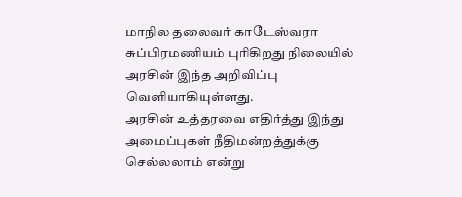மாநில தலைவர் காடேஸ்வரா சுப்பிரமணியம் புரிகிறது நிலையில் அரசின் இந்த அறிவிப்பு வெளியாகியுள்ளது.
அரசின் உத்தரவை எதிர்த்து இந்து அமைப்புகள் நீதிமன்றத்துக்கு செல்லலாம் என்று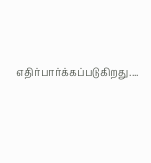எதிர்பார்க்கப்படுகிறது....